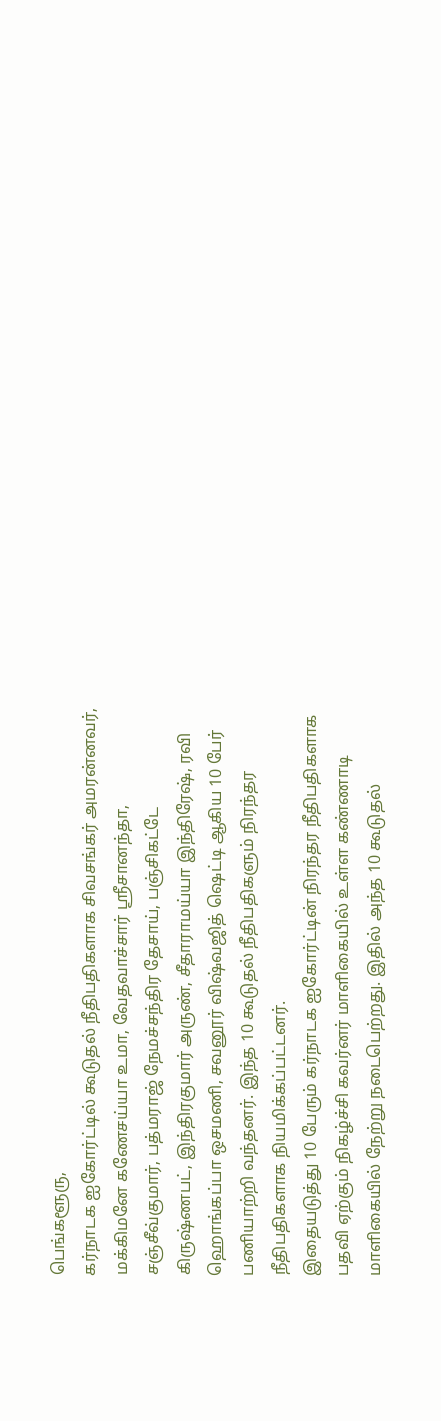பெங்களூரு,
கர்நாடக ஐகோர்ட்டில் கூடுதல் நீதிபதிகளாக சிவசங்கர் அமரன்னவர், மக்கிமனே கணேசய்யா உமா, வேதவாச்சார் ஸ்ரீசானந்தா, சஞ்சீவ்குமார், பத்மராஜ் நேமச்சந்திர தேசாய், பஞ்சிகட்டே கிருஷ்ணபட், இந்திரகுமார் அருண், சீதாராமய்யா இந்திரேஷ், ரவி ஹொங்கப்பா ஒசமணி, சவனூர் விஷ்வஜித் ஷெட்டி ஆகிய 10 பேர் பணியாற்றி வந்தனர். இந்த 10 கூடுதல் நீதிபதிகளும் நிரந்தர நீதிபதிகளாக நியமிக்கப்பட்டனர்.
இதையடுத்து 10 பேரும் கர்நாடக ஐகோர்ட்டின் நிரந்தர நீதிபதிகளாக பதவி ஏற்கும் நிகழ்ச்சி கவர்னர் மாளிகையில் உள்ள கண்ணாடி மாளிகையில் நேற்று நடைபெற்றது. இதில் அந்த 10 கூடுதல்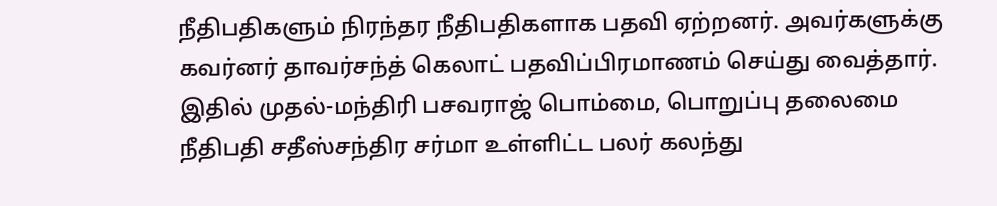நீதிபதிகளும் நிரந்தர நீதிபதிகளாக பதவி ஏற்றனர். அவர்களுக்கு கவர்னர் தாவர்சந்த் கெலாட் பதவிப்பிரமாணம் செய்து வைத்தார். இதில் முதல்-மந்திரி பசவராஜ் பொம்மை, பொறுப்பு தலைமை நீதிபதி சதீஸ்சந்திர சர்மா உள்ளிட்ட பலர் கலந்து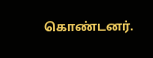கொண்டனர்.